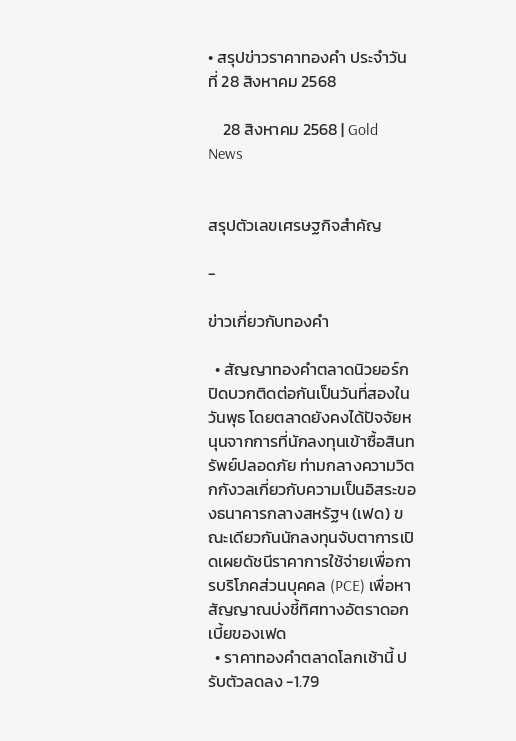• สรุปข่าวราคาทองคำ ประจำวันที่ 28 สิงหาคม 2568

    28 สิงหาคม 2568 | Gold News


สรุปตัวเลขเศรษฐกิจสำคัญ

-

ข่าวเกี่ยวกับทองคำ

  • สัญญาทองคำตลาดนิวยอร์กปิดบวกติดต่อกันเป็นวันที่สองในวันพุธ โดยตลาดยังคงได้ปัจจัยหนุนจากการที่นักลงทุนเข้าซื้อสินทรัพย์ปลอดภัย ท่ามกลางความวิตกกังวลเกี่ยวกับความเป็นอิสระของธนาคารกลางสหรัฐฯ (เฟด) ขณะเดียวกันนักลงทุนจับตาการเปิดเผยดัชนีราคาการใช้จ่ายเพื่อการบริโภคส่วนบุคคล (PCE) เพื่อหาสัญญาณบ่งชี้ทิศทางอัตราดอกเบี้ยของเฟด
  • ราคาทองคำตลาดโลกเช้านี้ ปรับตัวลดลง -1.79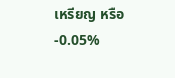เหรียญ หรือ -0.05%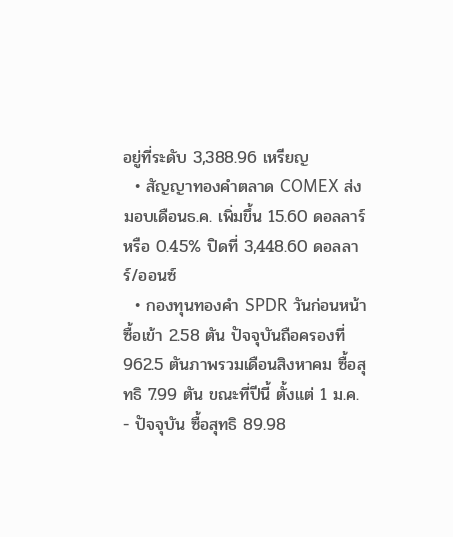อยู่ที่ระดับ 3,388.96 เหรียญ
  • สัญญาทองคำตลาด COMEX ส่งมอบเดือนธ.ค. เพิ่มขึ้น 15.60 ดอลลาร์ หรือ 0.45% ปิดที่ 3,448.60 ดอลลาร์/ออนซ์
  • กองทุนทองคำ SPDR วันก่อนหน้าซื้อเข้า 2.58 ตัน ปัจจุบันถือครองที่ 962.5 ตันภาพรวมเดือนสิงหาคม ซื้อสุทธิ 7.99 ตัน ขณะที่ปีนี้ ตั้งแต่ 1 ม.ค. - ปัจจุบัน ซื้อสุทธิ 89.98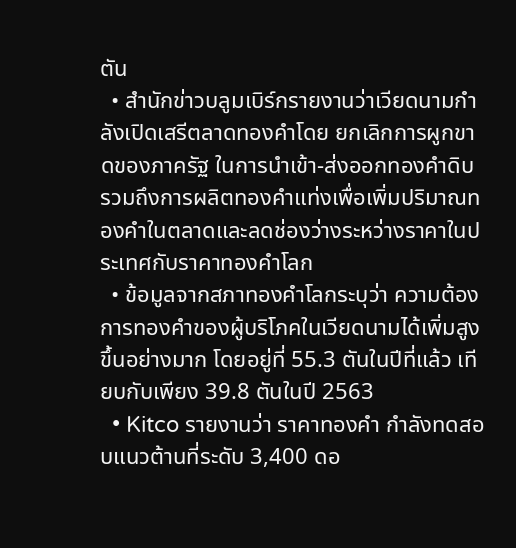ตัน
  • สำนักข่าวบลูมเบิร์กรายงานว่าเวียดนามกำลังเปิดเสรีตลาดทองคำโดย ยกเลิกการผูกขาดของภาครัฐ ในการนำเข้า-ส่งออกทองคำดิบ รวมถึงการผลิตทองคำแท่งเพื่อเพิ่มปริมาณทองคำในตลาดและลดช่องว่างระหว่างราคาในประเทศกับราคาทองคำโลก
  • ข้อมูลจากสภาทองคำโลกระบุว่า ความต้องการทองคำของผู้บริโภคในเวียดนามได้เพิ่มสูงขึ้นอย่างมาก โดยอยู่ที่ 55.3 ตันในปีที่แล้ว เทียบกับเพียง 39.8 ตันในปี 2563
  • Kitco รายงานว่า ราคาทองคำ กำลังทดสอบแนวต้านที่ระดับ 3,400 ดอ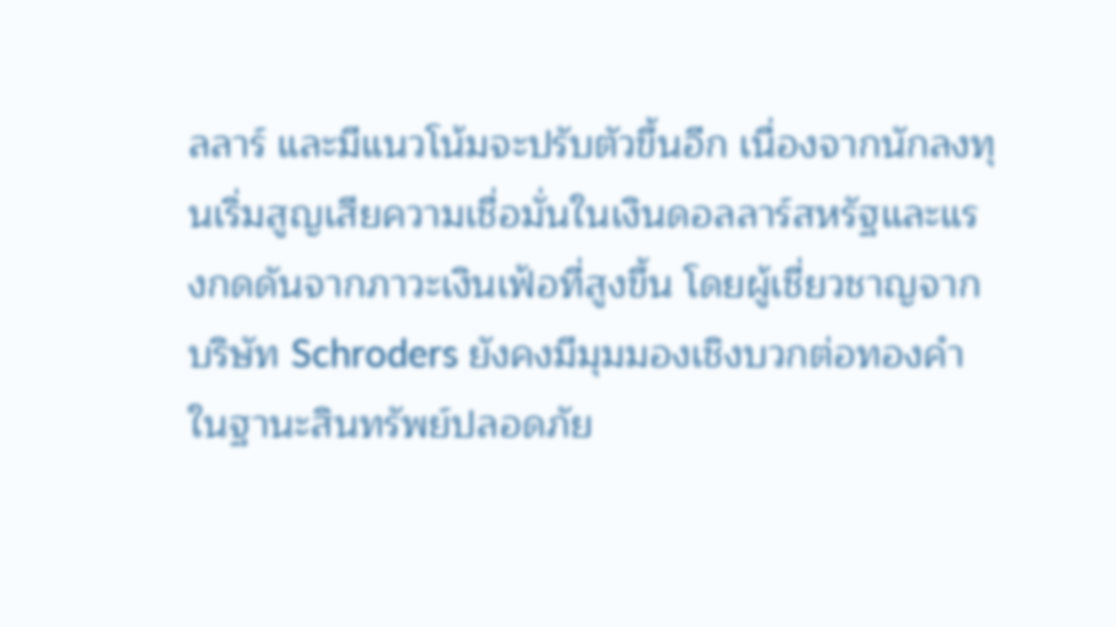ลลาร์ และมีแนวโน้มจะปรับตัวขึ้นอีก เนื่องจากนักลงทุนเริ่มสูญเสียความเชื่อมั่นในเงินดอลลาร์สหรัฐและแรงกดดันจากภาวะเงินเฟ้อที่สูงขึ้น โดยผู้เชี่ยวชาญจากบริษัท Schroders ยังคงมีมุมมองเชิงบวกต่อทองคำในฐานะสินทรัพย์ปลอดภัย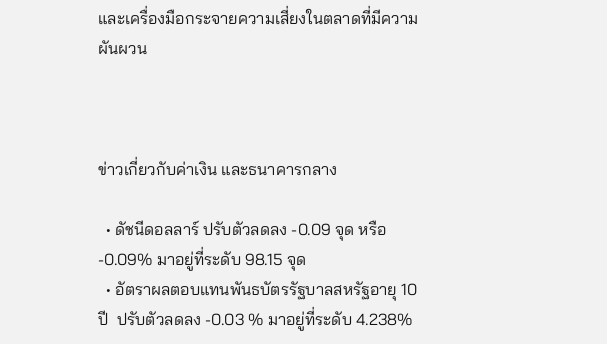และเครื่องมือกระจายความเสี่ยงในตลาดที่มีความผันผวน



ข่าวเกี่ยวกับค่าเงิน และธนาคารกลาง

  • ดัชนีดอลลาร์ ปรับตัวลดลง -0.09 จุด หรือ -0.09% มาอยู่ที่ระดับ 98.15 จุด
  • อัตราผลตอบแทนพันธบัตรรัฐบาลสหรัฐอายุ 10 ปี  ปรับตัวลดลง -0.03 % มาอยู่ที่ระดับ 4.238%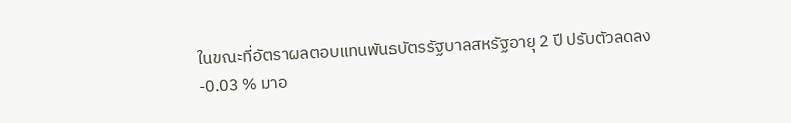ในขณะที่อัตราผลตอบแทนพันธบัตรรัฐบาลสหรัฐอายุ 2 ปี ปรับตัวลดลง -0.03 % มาอ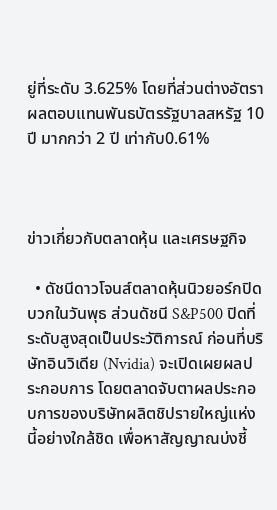ยู่ที่ระดับ 3.625% โดยที่ส่วนต่างอัตราผลตอบแทนพันธบัตรรัฐบาลสหรัฐ 10 ปี มากกว่า 2 ปี เท่ากับ0.61%



ข่าวเกี่ยวกับตลาดหุ้น และเศรษฐกิจ

  • ดัชนีดาวโจนส์ตลาดหุ้นนิวยอร์กปิดบวกในวันพุธ ส่วนดัชนี S&P500 ปิดที่ระดับสูงสุดเป็นประวัติการณ์ ก่อนที่บริษัทอินวิเดีย (Nvidia) จะเปิดเผยผลประกอบการ โดยตลาดจับตาผลประกอบการของบริษัทผลิตชิปรายใหญ่แห่งนี้อย่างใกล้ชิด เพื่อหาสัญญาณบ่งชี้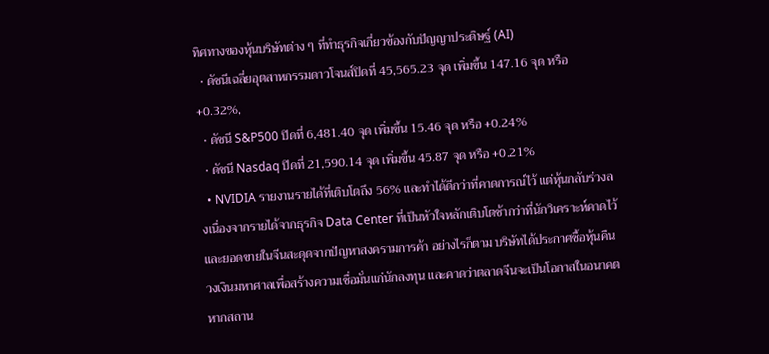ทิศทางของหุ้นบริษัทต่าง ๆ ที่ทำธุรกิจเกี่ยวข้องกับปัญญาประดิษฐ์ (AI)
  • ดัชนีเฉลี่ยอุตสาหกรรมดาวโจนส์ปิดที่ 45,565.23 จุด เพิ่มขึ้น 147.16 จุด หรือ +0.32%,
  • ดัชนี S&P500 ปิดที่ 6,481.40 จุด เพิ่มขึ้น 15.46 จุด หรือ +0.24%
  • ดัชนี Nasdaq ปิดที่ 21,590.14 จุด เพิ่มขึ้น 45.87 จุด หรือ +0.21%
  • NVIDIA รายงานรายได้ที่เติบโตถึง 56% และทำได้ดีกว่าที่คาดการณ์ไว้ แต่หุ้นกลับร่วงลงเนื่องจากรายได้จากธุรกิจ Data Center ที่เป็นหัวใจหลักเติบโตช้ากว่าที่นักวิเคราะห์คาดไว้ และยอดขายในจีนสะดุดจากปัญหาสงครามการค้า อย่างไรก็ตาม บริษัทได้ประกาศซื้อหุ้นคืนวงเงินมหาศาลเพื่อสร้างความเชื่อมั่นแก่นักลงทุน และคาดว่าตลาดจีนจะเป็นโอกาสในอนาคต หากสถาน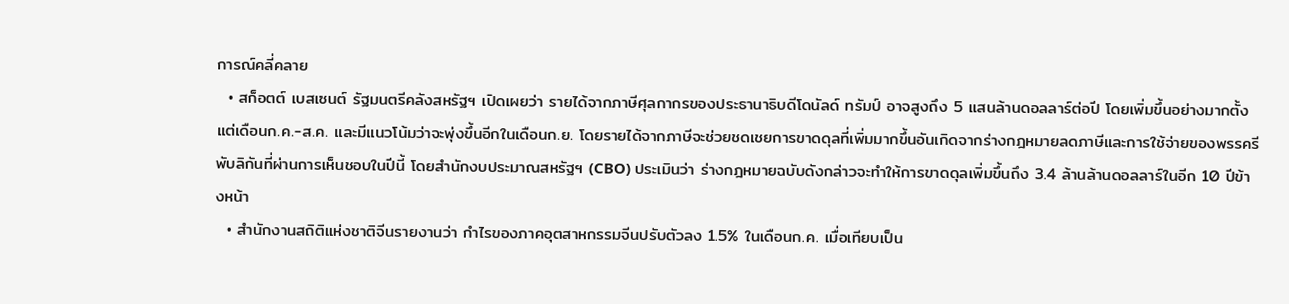การณ์คลี่คลาย
  • สก็อตต์ เบสเซนต์ รัฐมนตรีคลังสหรัฐฯ เปิดเผยว่า รายได้จากภาษีศุลกากรของประธานาธิบดีโดนัลด์ ทรัมป์ อาจสูงถึง 5 แสนล้านดอลลาร์ต่อปี โดยเพิ่มขึ้นอย่างมากตั้งแต่เดือนก.ค.-ส.ค. และมีแนวโน้มว่าจะพุ่งขึ้นอีกในเดือนก.ย. โดยรายได้จากภาษีจะช่วยชดเชยการขาดดุลที่เพิ่มมากขึ้นอันเกิดจากร่างกฎหมายลดภาษีและการใช้จ่ายของพรรครีพับลิกันที่ผ่านการเห็นชอบในปีนี้ โดยสำนักงบประมาณสหรัฐฯ (CBO) ประเมินว่า ร่างกฎหมายฉบับดังกล่าวจะทำให้การขาดดุลเพิ่มขึ้นถึง 3.4 ล้านล้านดอลลาร์ในอีก 10 ปีข้างหน้า
  • สำนักงานสถิติแห่งชาติจีนรายงานว่า กำไรของภาคอุตสาหกรรมจีนปรับตัวลง 1.5% ในเดือนก.ค. เมื่อเทียบเป็น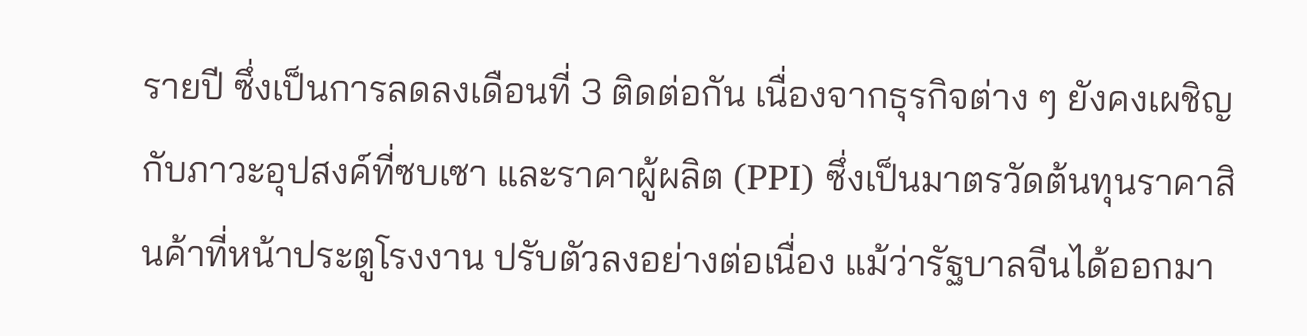รายปี ซึ่งเป็นการลดลงเดือนที่ 3 ติดต่อกัน เนื่องจากธุรกิจต่าง ๆ ยังคงเผชิญกับภาวะอุปสงค์ที่ซบเซา และราคาผู้ผลิต (PPI) ซึ่งเป็นมาตรวัดต้นทุนราคาสินค้าที่หน้าประตูโรงงาน ปรับตัวลงอย่างต่อเนื่อง แม้ว่ารัฐบาลจีนได้ออกมา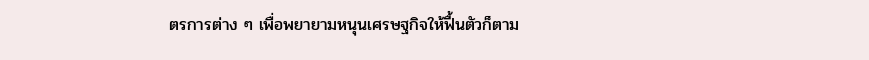ตรการต่าง ๆ เพื่อพยายามหนุนเศรษฐกิจให้ฟื้นตัวก็ตาม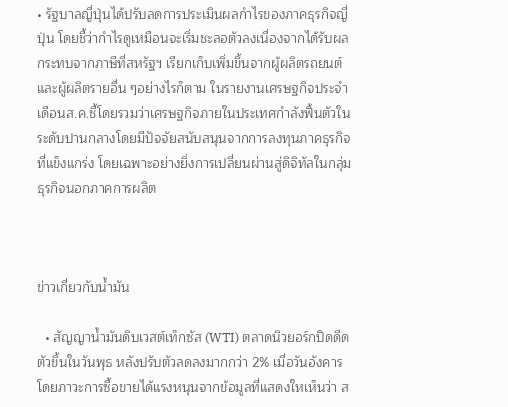• รัฐบาลญี่ปุ่นได้ปรับลดการประเมินผลกำไรของภาคธุรกิจญี่ปุ่น โดยชี้ว่ากำไรดูเหมือนจะเริ่มชะลอตัวลงเนื่องจากได้รับผลกระทบจากภาษีที่สหรัฐฯ เรียกเก็บเพิ่มขึ้นจากผู้ผลิตรถยนต์และผู้ผลิตรายอื่น ๆอย่างไรก็ตาม ในรายงานเศรษฐกิจประจำเดือนส.ค.ชี้โดยรวมว่าเศรษฐกิจภายในประเทศกำลังฟื้นตัวในระดับปานกลางโดยมีปัจจัยสนับสนุนจากการลงทุนภาคธุรกิจที่แข็งแกร่ง โดยเฉพาะอย่างยิ่งการเปลี่ยนผ่านสู่ดิจิทัลในกลุ่มธุรกิจนอกภาคการผลิต



ข่าวเกี่ยวกับน้ำมัน

  • สัญญาน้ำมันดิบเวสต์เท็กซัส (WTI) ตลาดนิวยอร์กปิดดีดตัวขึ้นในวันพุธ หลังปรับตัวลดลงมากกว่า 2% เมื่อวันอังคาร โดยภาวะการซื้อขายได้แรงหนุนจากข้อมูลที่แสดงใหเห็นว่า ส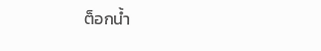ต็อกน้ำ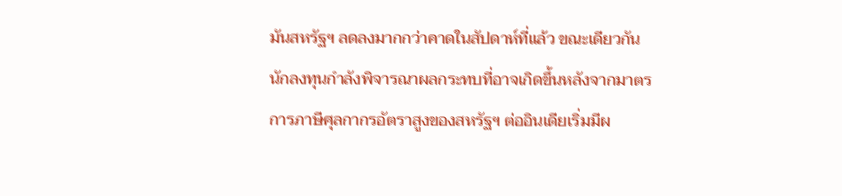มันสหรัฐฯ ลดลงมากกว่าคาดในสัปดาห์ที่แล้ว ขณะเดียวกัน นักลงทุนกำลังพิจารณาผลกระทบที่อาจเกิดขึ้นหลังจากมาตรการภาษีศุลกากรอัตราสูงของสหรัฐฯ ต่ออินเดียเริ่มมีผ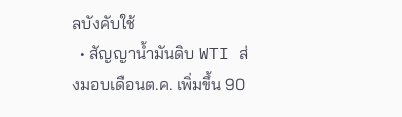ลบังคับใช้
  • สัญญาน้ำมันดิบ WTI ส่งมอบเดือนต.ค. เพิ่มขึ้น 90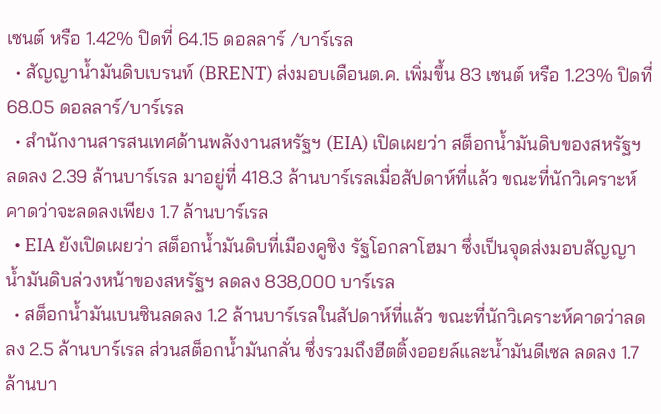เซนต์ หรือ 1.42% ปิดที่ 64.15 ดอลลาร์ /บาร์เรล
  • สัญญาน้ำมันดิบเบรนท์ (BRENT) ส่งมอบเดือนต.ค. เพิ่มขึ้น 83 เซนต์ หรือ 1.23% ปิดที่ 68.05 ดอลลาร์/บาร์เรล
  • สำนักงานสารสนเทศด้านพลังงานสหรัฐฯ (EIA) เปิดเผยว่า สต็อกน้ำมันดิบของสหรัฐฯ ลดลง 2.39 ล้านบาร์เรล มาอยู่ที่ 418.3 ล้านบาร์เรลเมื่อสัปดาห์ที่แล้ว ขณะที่นักวิเคราะห์คาดว่าจะลดลงเพียง 1.7 ล้านบาร์เรล
  • EIA ยังเปิดเผยว่า สต็อกน้ำมันดิบที่เมืองคูชิง รัฐโอกลาโฮมา ซึ่งเป็นจุดส่งมอบสัญญาน้ำมันดิบล่วงหน้าของสหรัฐฯ ลดลง 838,000 บาร์เรล
  • สต็อกน้ำมันเบนซินลดลง 1.2 ล้านบาร์เรลในสัปดาห์ที่แล้ว ขณะที่นักวิเคราะห์คาดว่าลดลง 2.5 ล้านบาร์เรล ส่วนสต็อกน้ำมันกลั่น ซึ่งรวมถึงฮีตติ้งออยล์และน้ำมันดีเซล ลดลง 1.7 ล้านบา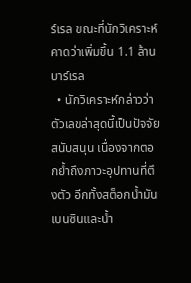ร์เรล ขณะที่นักวิเคราะห์คาดว่าเพิ่มขึ้น 1.1 ล้านบาร์เรล
  • นักวิเคราะห์กล่าวว่า ตัวเลขล่าสุดนี้เป็นปัจจัยสนับสนุน เนื่องจากตอกย้ำถึงภาวะอุปทานที่ตึงตัว อีกทั้งสต็อกน้ำมันเบนซินและน้ำ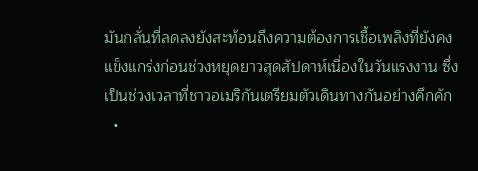มันกลั่นที่ลดลงยังสะท้อนถึงความต้องการเชื้อเพลิงที่ยังคงแข็งแกร่งก่อนช่วงหยุดยาวสุดสัปดาห์เนื่องในวันแรงงาน ซึ่งเป็นช่วงเวลาที่ชาวอเมริกันเตรียมตัวเดินทางกันอย่างคึกคัก
  •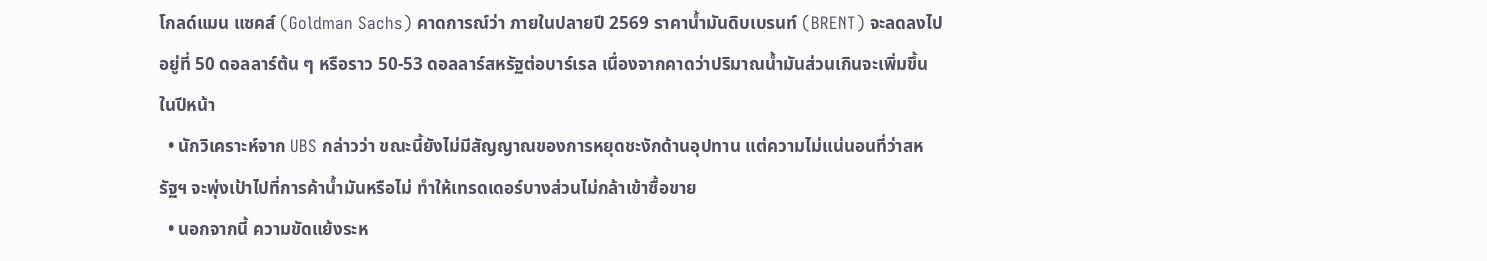โกลด์แมน แซคส์ (Goldman Sachs) คาดการณ์ว่า ภายในปลายปี 2569 ราคาน้ำมันดิบเบรนท์ (BRENT) จะลดลงไปอยู่ที่ 50 ดอลลาร์ต้น ๆ หรือราว 50-53 ดอลลาร์สหรัฐต่อบาร์เรล เนื่องจากคาดว่าปริมาณน้ำมันส่วนเกินจะเพิ่มขึ้นในปีหน้า
  • นักวิเคราะห์จาก UBS กล่าวว่า ขณะนี้ยังไม่มีสัญญาณของการหยุดชะงักด้านอุปทาน แต่ความไม่แน่นอนที่ว่าสหรัฐฯ จะพุ่งเป้าไปที่การค้าน้ำมันหรือไม่ ทำให้เทรดเดอร์บางส่วนไม่กล้าเข้าซื้อขาย
  • นอกจากนี้ ความขัดแย้งระห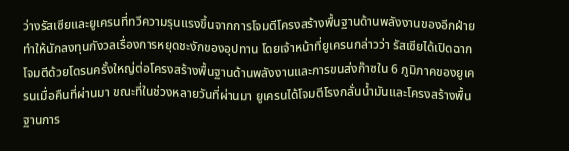ว่างรัสเซียและยูเครนที่ทวีความรุนแรงขึ้นจากการโจมตีโครงสร้างพื้นฐานด้านพลังงานของอีกฝ่าย ทำให้นักลงทุนกังวลเรื่องการหยุดชะงักของอุปทาน โดยเจ้าหน้าที่ยูเครนกล่าวว่า รัสเซียได้เปิดฉากโจมตีด้วยโดรนครั้งใหญ่ต่อโครงสร้างพื้นฐานด้านพลังงานและการขนส่งก๊าซใน 6 ภูมิภาคของยูเครนเมื่อคืนที่ผ่านมา ขณะที่ในช่วงหลายวันที่ผ่านมา ยูเครนได้โจมตีโรงกลั่นน้ำมันและโครงสร้างพื้นฐานการ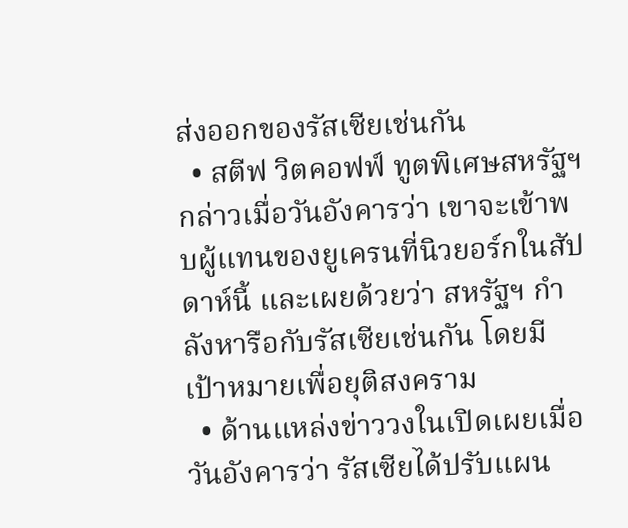ส่งออกของรัสเซียเช่นกัน
  • สตีฟ วิตคอฟฟ์ ทูตพิเศษสหรัฐฯ กล่าวเมื่อวันอังคารว่า เขาจะเข้าพบผู้แทนของยูเครนที่นิวยอร์กในสัปดาห์นี้ และเผยด้วยว่า สหรัฐฯ กำลังหารือกับรัสเซียเช่นกัน โดยมีเป้าหมายเพื่อยุติสงคราม
  • ด้านแหล่งข่าววงในเปิดเผยเมื่อวันอังคารว่า รัสเซียได้ปรับแผน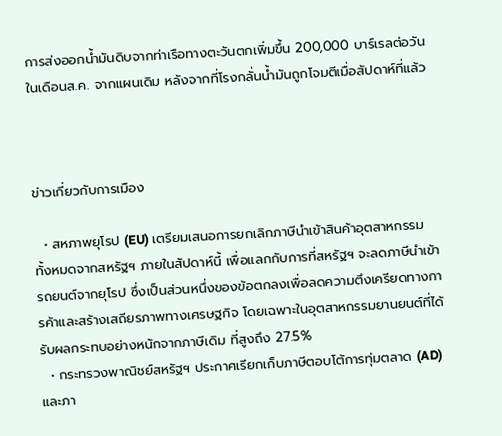การส่งออกน้ำมันดิบจากท่าเรือทางตะวันตกเพิ่มขึ้น 200,000 บาร์เรลต่อวันในเดือนส.ค. จากแผนเดิม หลังจากที่โรงกลั่นน้ำมันถูกโจมตีเมื่อสัปดาห์ที่แล้ว



ข่าวเกี่ยวกับการเมือง

  • สหภาพยุโรป (EU) เตรียมเสนอการยกเลิกภาษีนำเข้าสินค้าอุตสาหกรรมทั้งหมดจากสหรัฐฯ ภายในสัปดาห์นี้ เพื่อแลกกับการที่สหรัฐฯ จะลดภาษีนำเข้ารถยนต์จากยุโรป ซึ่งเป็นส่วนหนึ่งของข้อตกลงเพื่อลดความตึงเครียดทางการค้าและสร้างเสถียรภาพทางเศรษฐกิจ โดยเฉพาะในอุตสาหกรรมยานยนต์ที่ได้รับผลกระทบอย่างหนักจากภาษีเดิม ที่สูงถึง 27.5%
  • กระทรวงพาณิชย์สหรัฐฯ ประกาศเรียกเก็บภาษีตอบโต้การทุ่มตลาด (AD) และภา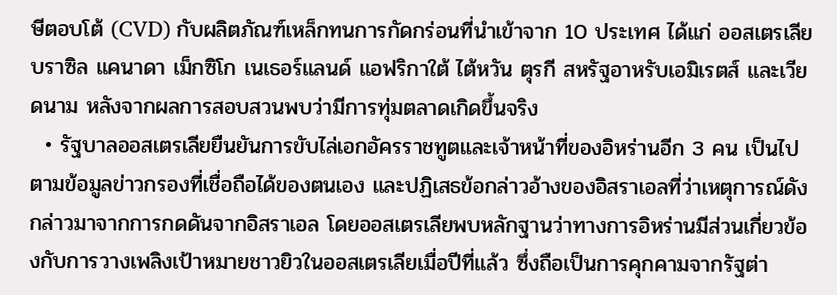ษีตอบโต้ (CVD) กับผลิตภัณฑ์เหล็กทนการกัดกร่อนที่นำเข้าจาก 10 ประเทศ ได้แก่ ออสเตรเลีย บราซิล แคนาดา เม็กซิโก เนเธอร์แลนด์ แอฟริกาใต้ ไต้หวัน ตุรกี สหรัฐอาหรับเอมิเรตส์ และเวียดนาม หลังจากผลการสอบสวนพบว่ามีการทุ่มตลาดเกิดขึ้นจริง
  • รัฐบาลออสเตรเลียยืนยันการขับไล่เอกอัครราชทูตและเจ้าหน้าที่ของอิหร่านอีก 3 คน เป็นไปตามข้อมูลข่าวกรองที่เชื่อถือได้ของตนเอง และปฏิเสธข้อกล่าวอ้างของอิสราเอลที่ว่าเหตุการณ์ดังกล่าวมาจากการกดดันจากอิสราเอล โดยออสเตรเลียพบหลักฐานว่าทางการอิหร่านมีส่วนเกี่ยวข้องกับการวางเพลิงเป้าหมายชาวยิวในออสเตรเลียเมื่อปีที่แล้ว ซึ่งถือเป็นการคุกคามจากรัฐต่า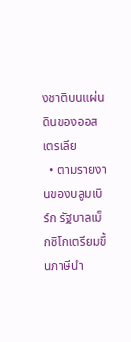งชาติบนแผ่นดินของออสเตรเลีย
  • ตามรายงานของบลูมเบิร์ก รัฐบาลเม็กซิโกเตรียมขึ้นภาษีนำ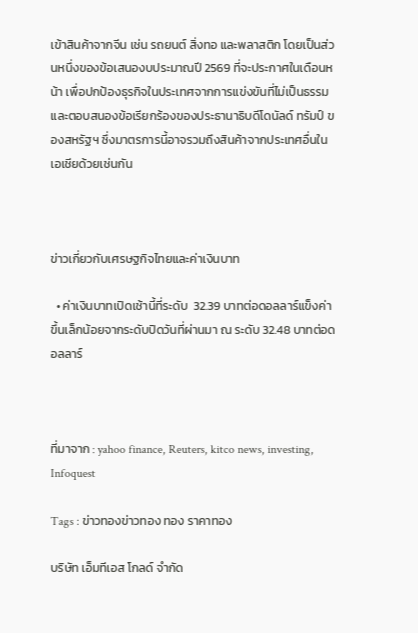เข้าสินค้าจากจีน เช่น รถยนต์ สิ่งทอ และพลาสติก โดยเป็นส่วนหนึ่งของข้อเสนองบประมาณปี 2569 ที่จะประกาศในเดือนหน้า เพื่อปกป้องธุรกิจในประเทศจากการแข่งขันที่ไม่เป็นธรรม และตอบสนองข้อเรียกร้องของประธานาธิบดีโดนัลด์ ทรัมป์ ของสหรัฐฯ ซึ่งมาตรการนี้อาจรวมถึงสินค้าจากประเทศอื่นในเอเชียด้วยเช่นกัน



ข่าวเกี่ยวกับเศรษฐกิจไทยและค่าเงินบาท

  • ค่าเงินบาทเปิดเช้านี้ที่ระดับ  32.39 บาทต่อดอลลาร์แข็งค่าขึ้นเล็กน้อยจากระดับปิดวันที่ผ่านมา ณ ระดับ 32.48 บาทต่อดอลลาร์



ที่มาจาก : yahoo finance, Reuters, kitco news, investing, Infoquest

Tags : ข่าวทองข่าวทอง ทอง ราคาทอง

บริษัท เอ็มทีเอส โกลด์ จำกัด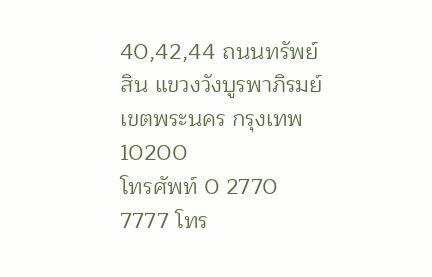40,42,44 ถนนทรัพย์สิน แขวงวังบูรพาภิรมย์เขตพระนคร กรุงเทพ 10200
โทรศัพท์ 0 2770 7777 โทร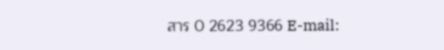สาร 0 2623 9366 E-mail: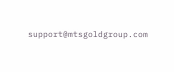support@mtsgoldgroup.com